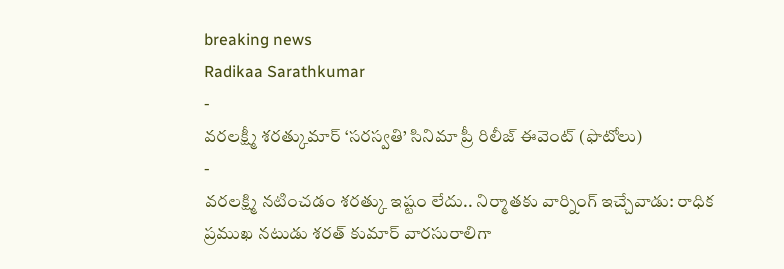breaking news
Radikaa Sarathkumar
-
వరలక్ష్మీ శరత్కుమార్ ‘సరస్వతి’ సినిమా ప్రీ రిలీజ్ ఈవెంట్ (ఫొటోలు)
-
వరలక్ష్మి నటించడం శరత్కు ఇష్టం లేదు.. నిర్మాతకు వార్నింగ్ ఇచ్చేవాడు: రాధిక
ప్రముఖ నటుడు శరత్ కుమార్ వారసురాలిగా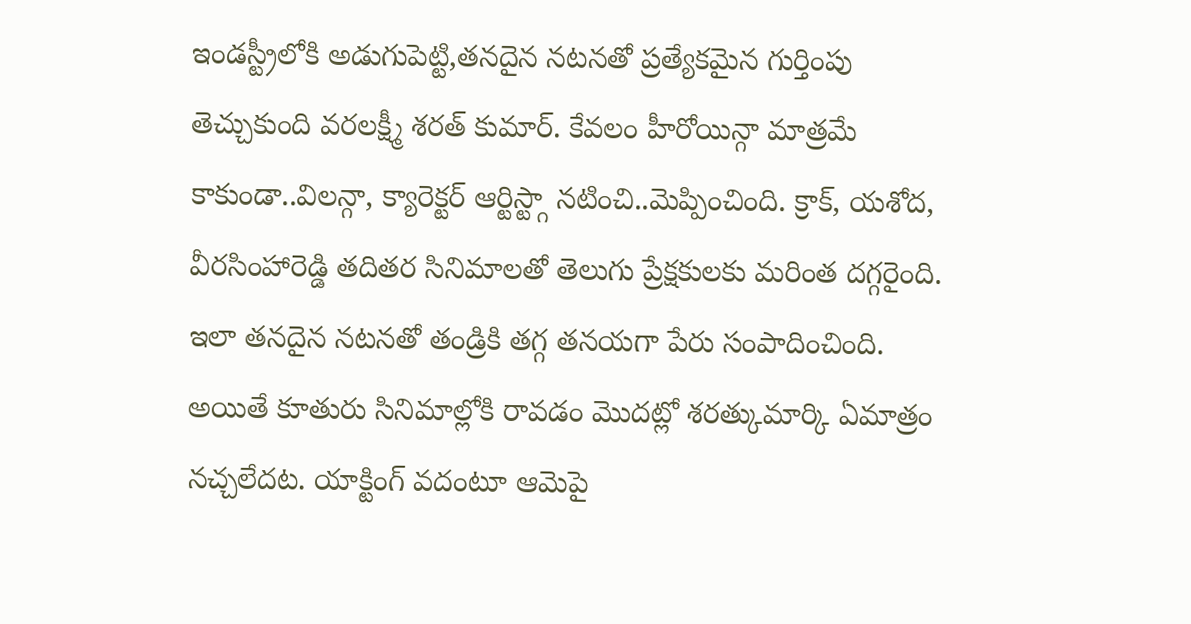ఇండస్ట్రీలోకి అడుగుపెట్టి,తనదైన నటనతో ప్రత్యేకమైన గుర్తింపు తెచ్చుకుంది వరలక్ష్మీ శరత్ కుమార్. కేవలం హీరోయిన్గా మాత్రమే కాకుండా..విలన్గా, క్యారెక్టర్ ఆర్టిస్ట్గా నటించి..మెప్పించింది. క్రాక్, యశోద, వీరసింహారెడ్డి తదితర సినిమాలతో తెలుగు ప్రేక్షకులకు మరింత దగ్గరైంది. ఇలా తనదైన నటనతో తండ్రికి తగ్గ తనయగా పేరు సంపాదించింది. అయితే కూతురు సినిమాల్లోకి రావడం మొదట్లో శరత్కుమార్కి ఏమాత్రం నచ్చలేదట. యాక్టింగ్ వదంటూ ఆమెపై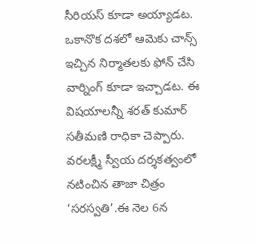సీరియస్ కూడా అయ్యాడట. ఒకానొక దశలో ఆమెకు చాన్స్ ఇచ్చిన నిర్మాతలకు ఫోన్ చేసి వార్నింగ్ కూడా ఇచ్చాడట. ఈ విషయాలన్నీ శరత్ కుమార్ సతీమణి రాధికా చెప్పారు. వరలక్ష్మీ స్వీయ దర్శకత్వంలో నటించిన తాజా చిత్రం ‘సరస్వతి’.ఈ నెల 6న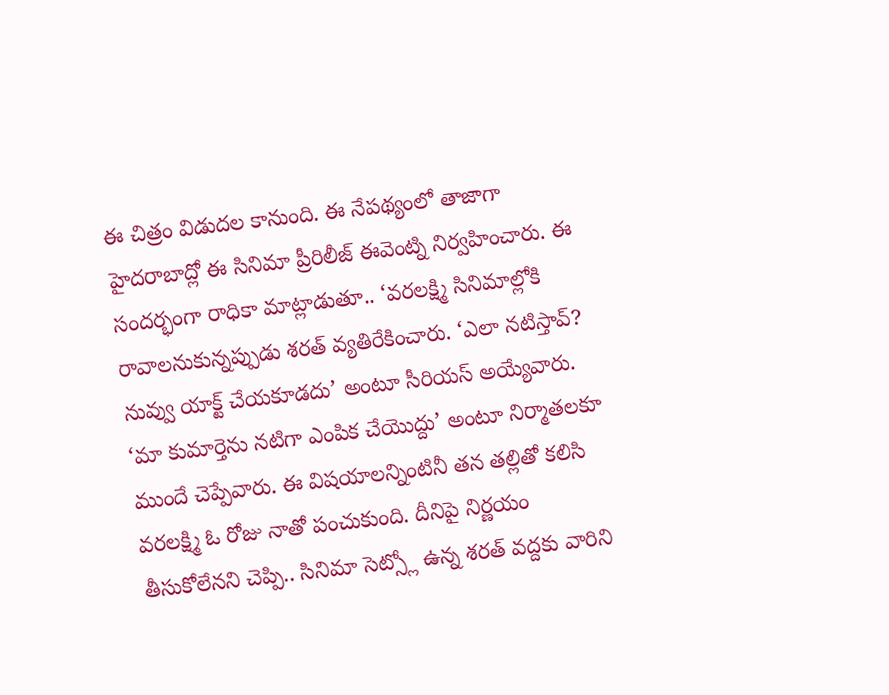ఈ చిత్రం విడుదల కానుంది. ఈ నేపథ్యంలో తాజాగా హైదరాబాద్లో ఈ సినిమా ప్రీరిలీజ్ ఈవెంట్ని నిర్వహించారు. ఈ సందర్భంగా రాధికా మాట్లాడుతూ.. ‘వరలక్ష్మి సినిమాల్లోకి రావాలనుకున్నప్పుడు శరత్ వ్యతిరేకించారు. ‘ఎలా నటిస్తావ్? నువ్వు యాక్ట్ చేయకూడదు’ అంటూ సీరియస్ అయ్యేవారు. ‘మా కుమార్తెను నటిగా ఎంపిక చేయొద్దు’ అంటూ నిర్మాతలకూ ముందే చెప్పేవారు. ఈ విషయాలన్నింటినీ తన తల్లితో కలిసి వరలక్ష్మి ఓ రోజు నాతో పంచుకుంది. దీనిపై నిర్ణయం తీసుకోలేనని చెప్పి.. సినిమా సెట్స్లో ఉన్న శరత్ వద్దకు వారిని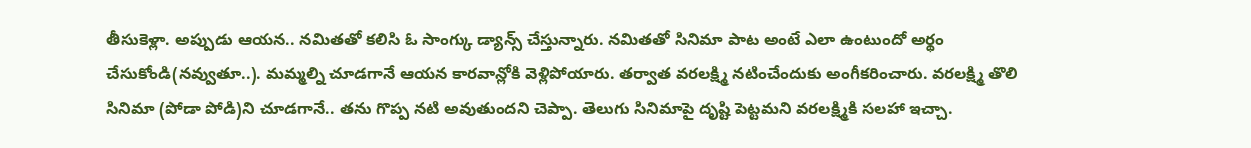తీసుకెళ్లా. అప్పుడు ఆయన.. నమితతో కలిసి ఓ సాంగ్కు డ్యాన్స్ చేస్తున్నారు. నమితతో సినిమా పాట అంటే ఎలా ఉంటుందో అర్థం చేసుకోండి(నవ్వుతూ..). మమ్మల్ని చూడగానే ఆయన కారవాన్లోకి వెళ్లిపోయారు. తర్వాత వరలక్ష్మి నటించేందుకు అంగీకరించారు. వరలక్ష్మి తొలి సినిమా (పోడా పోడి)ని చూడగానే.. తను గొప్ప నటి అవుతుందని చెప్పా. తెలుగు సినిమాపై దృష్టి పెట్టమని వరలక్ష్మికి సలహా ఇచ్చా.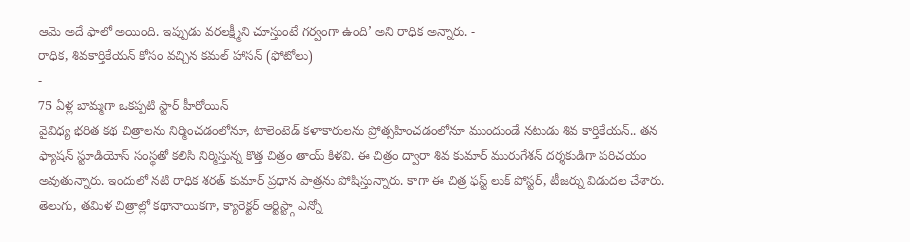ఆమె అదే ఫాలో అయింది. ఇప్పుడు వరలక్ష్మీని చూస్తుంటే గర్వంగా ఉంది’ అని రాధిక అన్నారు. -
రాధిక, శివకార్తికేయన్ కోసం వచ్చిన కమల్ హాసన్ (ఫోటోలు)
-
75 ఏళ్ల బామ్మగా ఒకప్పటి స్టార్ హీరోయిన్
వైవిధ్య భరిత కథ చిత్రాలను నిర్మించడంలోనూ, టాలెంటెడ్ కళాకారులను ప్రోత్సహించడంలోనూ ముందుండే నటుడు శివ కార్తికేయన్.. తన ఫ్యాషన్ స్టూడియోస్ సంస్థతో కలిసి నిర్మిస్తున్న కొత్త చిత్రం తాయ్ కిళవి. ఈ చిత్రం ద్వారా శివ కుమార్ మురుగేశన్ దర్శకుడిగా పరిచయం అవుతున్నారు. ఇందులో నటి రాధిక శరత్ కుమార్ ప్రధాన పాత్రను పోషిస్తున్నారు. కాగా ఈ చిత్ర ఫస్ట్ లుక్ పోస్టర్, టీజర్ను విడుదల చేశారు. తెలుగు, తమిళ చిత్రాల్లో కథానాయికగా, క్యారెక్టర్ ఆర్టిస్ట్గా ఎన్నో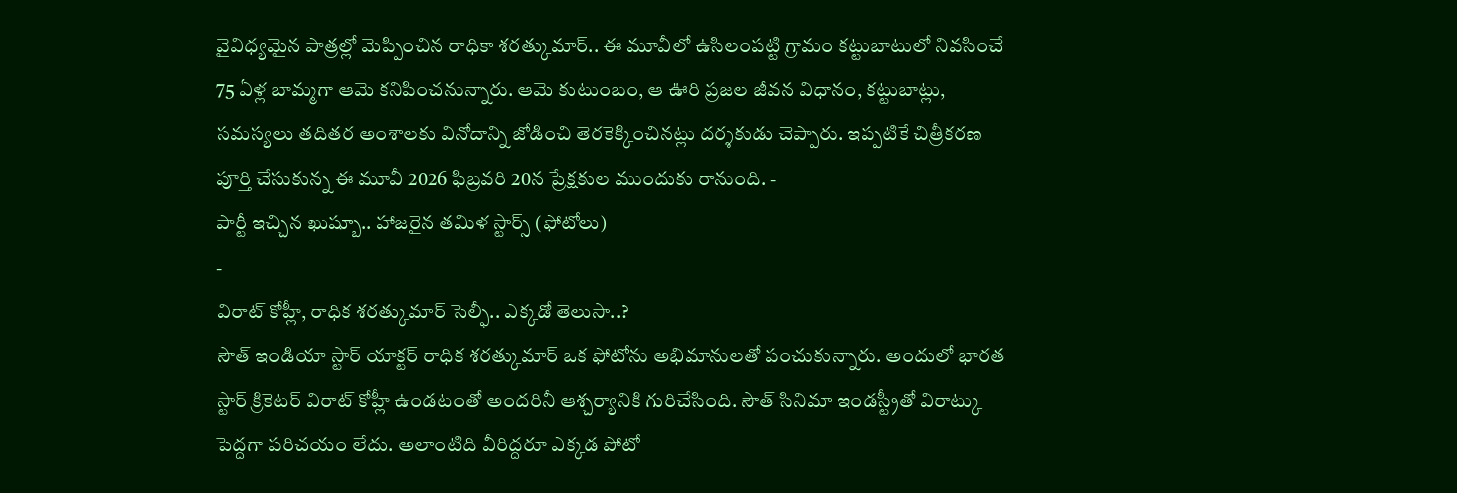వైవిధ్యమైన పాత్రల్లో మెప్పించిన రాధికా శరత్కుమార్.. ఈ మూవీలో ఉసిలంపట్టి గ్రామం కట్టుబాటులో నివసించే 75 ఏళ్ల బామ్మగా ఆమె కనిపించనున్నారు. ఆమె కుటుంబం, ఆ ఊరి ప్రజల జీవన విధానం, కట్టుబాట్లు, సమస్యలు తదితర అంశాలకు వినోదాన్ని జోడించి తెరకెక్కించినట్లు దర్శకుడు చెప్పారు. ఇప్పటికే చిత్రీకరణ పూర్తి చేసుకున్న ఈ మూవీ 2026 ఫిబ్రవరి 20న ప్రేక్షకుల ముందుకు రానుంది. -
పార్టీ ఇచ్చిన ఖుష్బూ.. హాజరైన తమిళ స్టార్స్ (ఫోటోలు)
-
విరాట్ కోహ్లీ, రాధిక శరత్కుమార్ సెల్ఫీ.. ఎక్కడో తెలుసా..?
సౌత్ ఇండియా స్టార్ యాక్టర్ రాధిక శరత్కుమార్ ఒక ఫోటోను అభిమానులతో పంచుకున్నారు. అందులో భారత స్టార్ క్రికెటర్ విరాట్ కోహ్లీ ఉండటంతో అందరినీ ఆశ్చర్యానికి గురిచేసింది. సౌత్ సినిమా ఇండస్ట్రీతో విరాట్కు పెద్దగా పరిచయం లేదు. అలాంటిది వీరిద్దరూ ఎక్కడ పోటో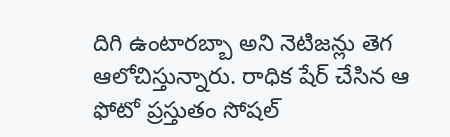దిగి ఉంటారబ్బా అని నెటిజన్లు తెగ ఆలోచిస్తున్నారు. రాధిక షేర్ చేసిన ఆ ఫోటో ప్రస్తుతం సోషల్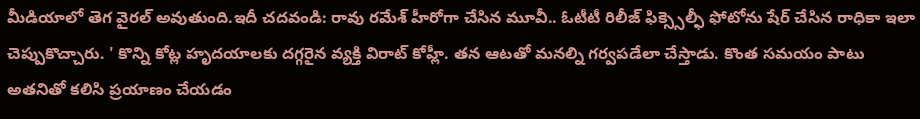మీడియాలో తెగ వైరల్ అవుతుంది.ఇదీ చదవండి: రావు రమేశ్ హీరోగా చేసిన మూవీ.. ఓటీటీ రిలీజ్ ఫిక్స్సెల్ఫీ ఫోటోను షేర్ చేసిన రాధికా ఇలా చెప్పుకొచ్చారు. ' కొన్ని కోట్ల హృదయాలకు దగ్గరైన వ్యక్తి విరాట్ కోహ్లీ. తన ఆటతో మనల్ని గర్వపడేలా చేస్తాడు. కొంత సమయం పాటు అతనితో కలిసి ప్రయాణం చేయడం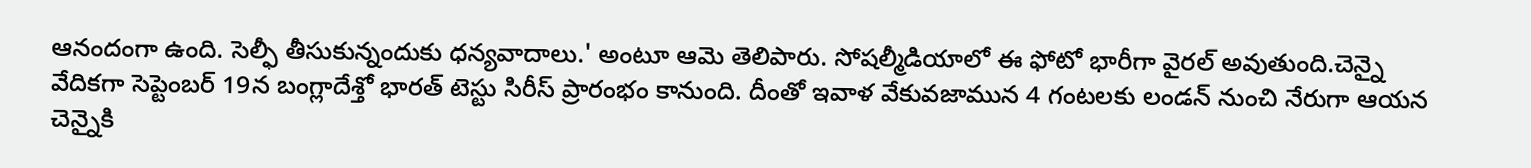ఆనందంగా ఉంది. సెల్ఫీ తీసుకున్నందుకు ధన్యవాదాలు.' అంటూ ఆమె తెలిపారు. సోషల్మీడియాలో ఈ ఫోటో భారీగా వైరల్ అవుతుంది.చెన్నై వేదికగా సెప్టెంబర్ 19న బంగ్లాదేశ్తో భారత్ టెస్టు సిరీస్ ప్రారంభం కానుంది. దీంతో ఇవాళ వేకువజామున 4 గంటలకు లండన్ నుంచి నేరుగా ఆయన చెన్నైకి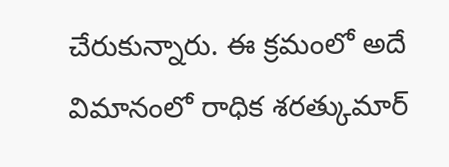చేరుకున్నారు. ఈ క్రమంలో అదే విమానంలో రాధిక శరత్కుమార్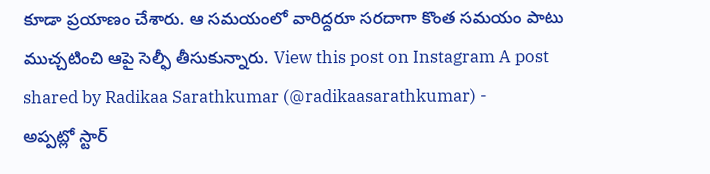కూడా ప్రయాణం చేశారు. ఆ సమయంలో వారిద్దరూ సరదాగా కొంత సమయం పాటు ముచ్చటించి ఆపై సెల్ఫీ తీసుకున్నారు. View this post on Instagram A post shared by Radikaa Sarathkumar (@radikaasarathkumar) -
అప్పట్లో స్టార్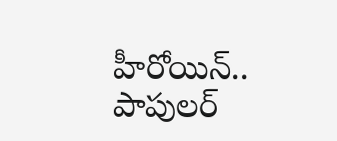హీరోయిన్.. పాపులర్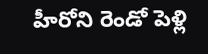హీరోని రెండో పెళ్లి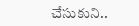చేసుకుని..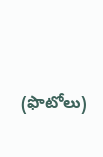(ఫొటోలు)